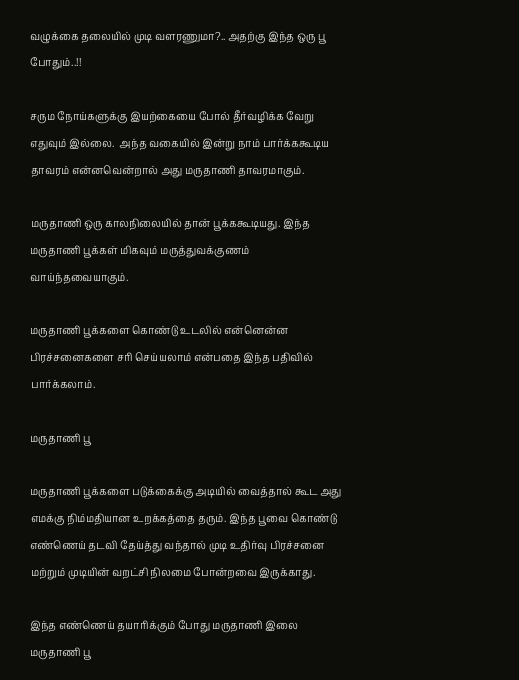வழுக்கை தலையில் முடி வளரணுமா?.. அதற்கு இந்த ஒரு பூ போதும்..!!

சரும நோய்களுக்கு இயற்கையை போல் தீர்வழிக்க வேறு எதுவும் இல்லை.  அந்த வகையில் இன்று நாம் பார்க்ககூடிய தாவரம் என்னவென்றால் அது மருதாணி தாவரமாகும்.

மருதாணி ஒரு காலநிலையில் தான் பூக்ககூடியது. இந்த மருதாணி பூக்கள் மிகவும் மருத்துவக்குணம் வாய்ந்தவையாகும்.

மருதாணி பூக்களை கொண்டு உடலில் என்னென்ன பிரச்சனைகளை சரி செய்யலாம் என்பதை இந்த பதிவில் பார்க்கலாம்.

மருதாணி பூ

மருதாணி பூக்களை படுக்கைக்கு அடியில் வைத்தால் கூட அது எமக்கு நிம்மதியான உறக்கத்தை தரும். இந்த பூவை கொண்டு எண்ணெய் தடவி தேய்த்து வந்தால் முடி உதிர்வு பிரச்சனை மற்றும் முடியின் வறட்சி நிலமை போன்றவை இருக்காது.

இந்த எண்ணெய் தயாரிக்கும் போது மருதாணி இலை மருதாணி பூ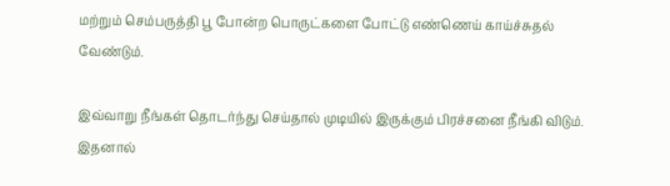மற்றும் செம்பருத்தி பூ போன்ற பொருட்களை போட்டு எண்ணெய் காய்ச்சுதல் வேண்டும்.

இவ்வாறு நீங்கள் தொடர்ந்து செய்தால் முடியில் இருக்கும் பிரச்சனை நீங்கி விடும். இதனால்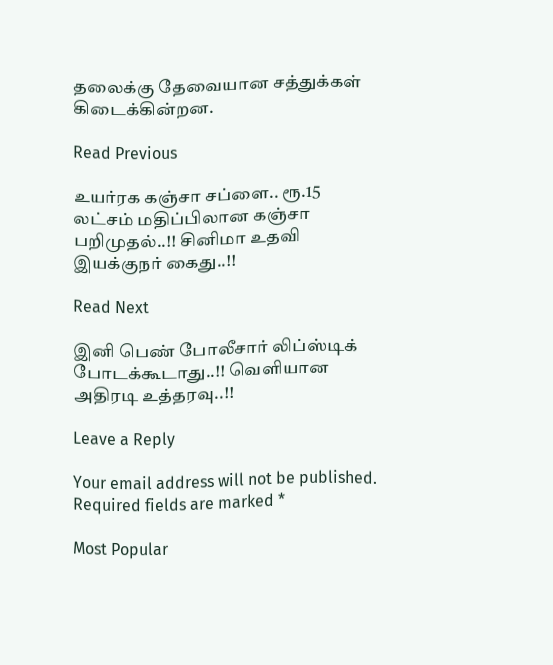தலைக்கு தேவையான சத்துக்கள் கிடைக்கின்றன.

Read Previous

உயர்ரக கஞ்சா சப்ளை.. ரூ.15 லட்சம் மதிப்பிலான கஞ்சா பறிமுதல்..!! சினிமா உதவி இயக்குநர் கைது..!!

Read Next

இனி பெண் போலீசார் லிப்ஸ்டிக் போடக்கூடாது..!! வெளியான அதிரடி உத்தரவு..!!

Leave a Reply

Your email address will not be published. Required fields are marked *

Most Popular